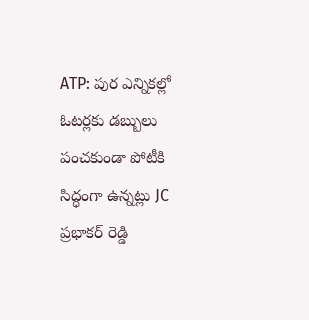ATP: పుర ఎన్నికల్లో ఓటర్లకు డబ్బులు పంచకుండా పోటీకి సిద్ధంగా ఉన్నట్లు JC ప్రభాకర్ రెడ్డి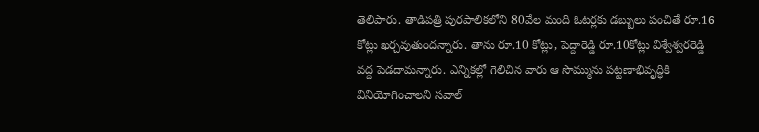తెలిపారు. తాడిపత్రి పురపాలికలోని 80వేల మంది ఓటర్లకు డబ్బులు పంచితే రూ.16 కోట్లు ఖర్చవుతుందన్నారు. తాను రూ.10 కోట్లు, పెద్దారెడ్డి రూ.10కోట్లు విశ్వేశ్వరరెడ్డి వద్ద పెడదామన్నారు. ఎన్నికల్లో గెలిచిన వారు ఆ సొమ్మును పట్టణాభివృద్ధికి వినియోగించాలని సవాల్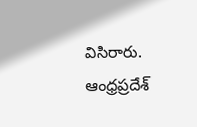విసిరారు.
ఆంధ్రప్రదేశ్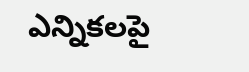ఎన్నికలపై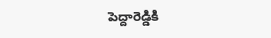పెద్దారెడ్డికి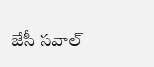జేసీ సవాల్